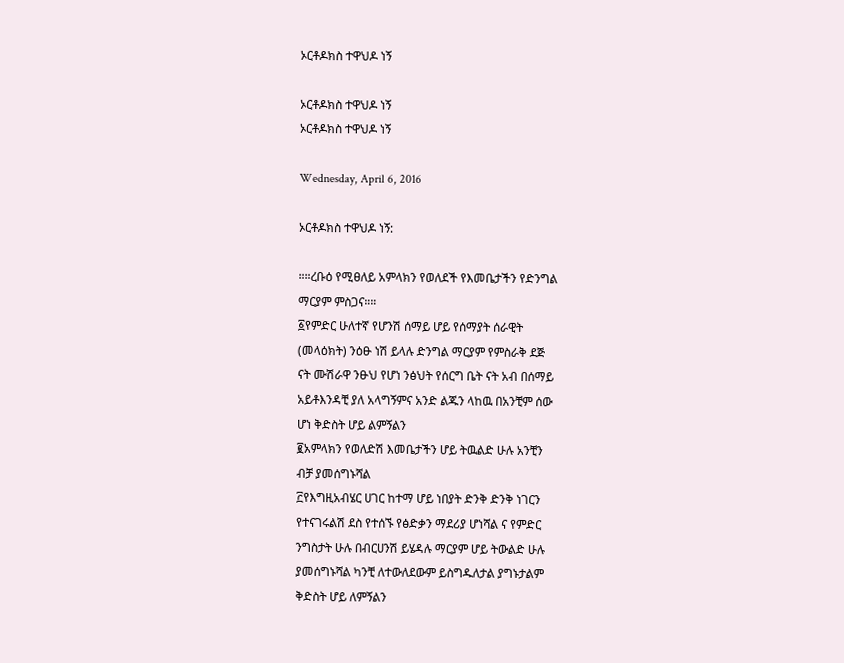ኦርቶዶክስ ተዋህዶ ነኝ

ኦርቶዶክስ ተዋህዶ ነኝ
ኦርቶዶክስ ተዋህዶ ነኝ

Wednesday, April 6, 2016

ኦርቶዶክስ ተዋህዶ ነኝ:

።።ረቡዕ የሚፀለይ አምላክን የወለደች የእመቤታችን የድንግል
ማርያም ምስጋና።።
፩የምድር ሁለተኛ የሆንሽ ሰማይ ሆይ የሰማያት ሰራዊት
(መላዕክት) ንዕፁ ነሽ ይላሉ ድንግል ማርያም የምስራቅ ደጅ
ናት ሙሽራዋ ንፁህ የሆነ ንፅህት የሰርግ ቤት ናት አብ በሰማይ
አይቶእንዳቺ ያለ አላግኝምና አንድ ልጁን ላከዉ በአንቺም ሰው
ሆነ ቅድስት ሆይ ልምኝልን
፪አምላክን የወለድሽ እመቤታችን ሆይ ትዉልድ ሁሉ አንቺን
ብቻ ያመሰግኑሻል
፫የእግዚአብሄር ሀገር ከተማ ሆይ ነበያት ድንቅ ድንቅ ነገርን
የተናገሩልሽ ደስ የተሰኙ የፅድቃን ማደሪያ ሆነሻል ና የምድር
ንግስታት ሁሉ በብርሀንሽ ይሄዳሉ ማርያም ሆይ ትውልድ ሁሉ
ያመሰግኑሻል ካንቺ ለተውለደውም ይስግዱለታል ያግኑታልም
ቅድስት ሆይ ለምኝልን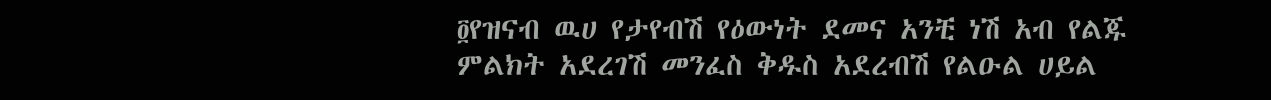፬የዝናብ ዉሀ የታየብሽ የዕውነት ደመና አንቺ ነሽ አብ የልጁ
ምልክት አደረገሽ መንፈስ ቅዱስ አደረብሽ የልዑል ሀይል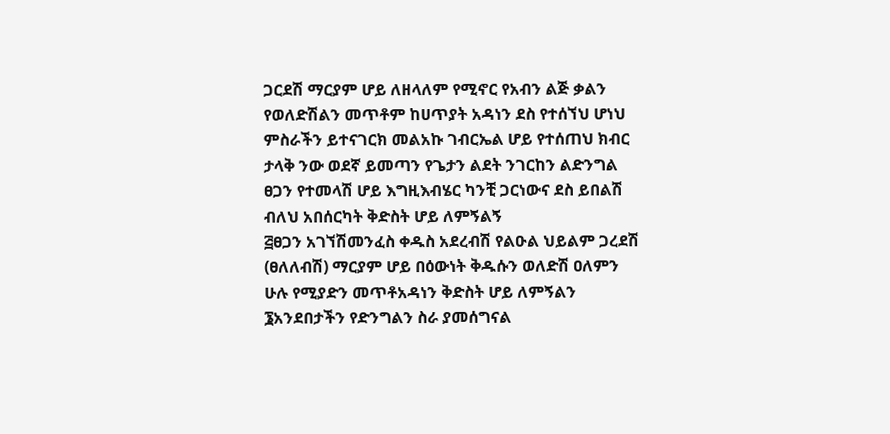ጋርደሽ ማርያም ሆይ ለዘላለም የሚኖር የአብን ልጅ ቃልን
የወለድሽልን መጥቶም ከሀጥያት አዳነን ደስ የተሰኘህ ሆነህ
ምስራችን ይተናገርክ መልአኩ ገብርኤል ሆይ የተሰጠህ ክብር
ታላቅ ንው ወደኛ ይመጣን የጌታን ልደት ንገርከን ልድንግል
ፀጋን የተመላሽ ሆይ እግዚእብሄር ካንቺ ጋርነውና ደስ ይበልሽ
ብለህ አበሰርካት ቅድስት ሆይ ለምኝልኝ
፭ፀጋን አገኘሽመንፈስ ቀዱስ አደረብሽ የልዑል ህይልም ጋረደሽ
(ፀለለብሽ) ማርያም ሆይ በዕውነት ቅዱሱን ወለድሽ ዐለምን
ሁሉ የሚያድን መጥቶአዳነን ቅድስት ሆይ ለምኝልን
፮አንደበታችን የድንግልን ስራ ያመሰግናል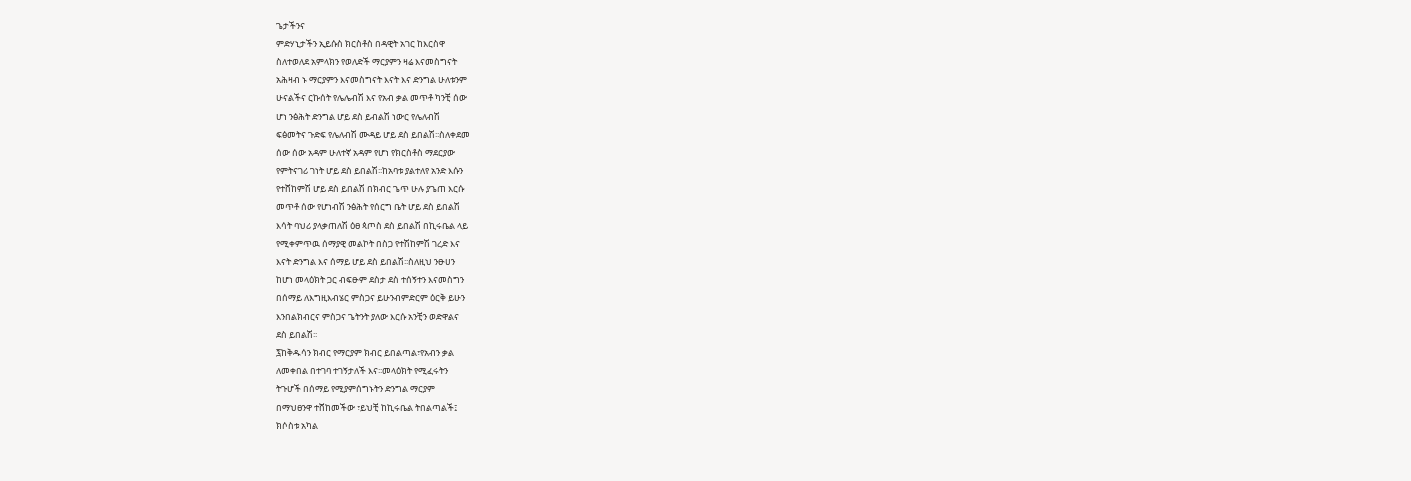ጌታችንና
ምድሃኒታችን ኢይሱስ ክርስቶስ በዳዊት አገር ከእርስዋ
ስለተወለደ አምላክን የወለድች ማርያምን ዛሬ እናመስግናት
አሕዛብ ኑ ማርያምን እናመስግናት እናት እና ድንግል ሁለቱንም
ሁናልችና ርኩሰት የሌሌብሽ እና የአብ ቃል መጥቶ ካንቺ ሰው
ሆነ ንፅሕት ድንግል ሆይ ደስ ይብልሽ ነውር የሌለብሽ
ፍፅመትና ጉድፍ የሌለብሽ ሙዳይ ሆይ ደስ ይበልሽ፡፡ስለቀደመ
ሰው ሰው አዳም ሁለተኛ አዳም የሆነ የክርስቶስ ማደርያው
የምትናገሪ ገነት ሆይ ደስ ይበልሽ፡፡ከአባቱ ያልተለየ አንድ እሱን
የተሸከምሽ ሆይ ደስ ይበልሽ በክብር ጌጥ ሁሉ ያጌጠ እርሱ
መጥቶ ሰው የሆነብሽ ንፅሕት የሰርግ ቤት ሆይ ደስ ይበልሽ
እሳት ባህሪ ያላቃጠለሽ ዕፀ ጳጦስ ደስ ይበልሽ በኪሩቤል ላይ
የሚቀምጥዉ ሰማያዊ መልኮት በስጋ የተሽከምሽ ገረድ እና
እናት ድንግል እና ሰማይ ሆይ ደስ ይበልሽ፡፡ስለዚህ ንፁሀን
ከሆነ መላዕክት ጋር ብፍፁም ደስታ ደስ ተሰኝተን እናመስግን
በሰማይ ለእግዚእብሄር ምስጋና ይሁንብምድርም ዕርቅ ይሁን
እንበልክብርና ምስጋና ጌትንት ያለው እርሱ አንቺን ወድዋልና
ደስ ይበልሽ፡፡
፯ከቅዱሳን ክብር የማርያም ክብር ይበልጣል፣የአብን ቃል
ለመቀበል በተገባ ተገኝታለች እና፡፡መላዕክት የሚፈሩትን
ትጉሆች በሰማይ የሚያምሰግኑትን ድንግል ማርያም
በማህፀንዋ ተሸከመችው ፣ይህቺ ከኪሩቤል ትበልጣልች፤
ክሶስቱ አካል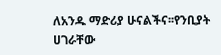ለአንዱ ማድሪያ ሁናልችና፡፡የንቢያት ሀገራቸው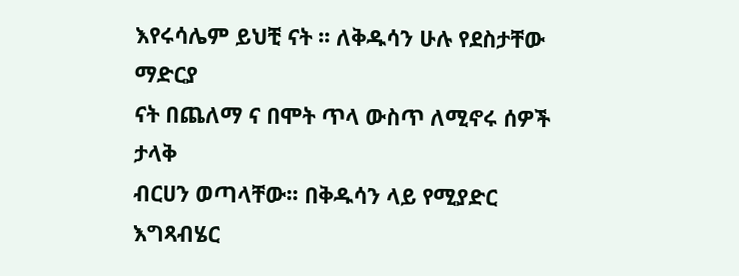እየሩሳሌም ይህቺ ናት ፡፡ ለቅዱሳን ሁሉ የደስታቸው ማድርያ
ናት በጨለማ ና በሞት ጥላ ውስጥ ለሚኖሩ ሰዎች ታላቅ
ብርሀን ወጣላቸው፡፡ በቅዱሳን ላይ የሚያድር እግጻብሄር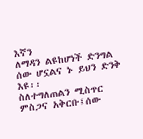እኛን
ለማዳን ልዩከሆነች ድንግል ሰው ሆኗልና ኑ ይህን ድንቅ እዩ፡፡
ስለተግለጠልን ሚስጥር ምስጋና አቅርቡ፤ሰው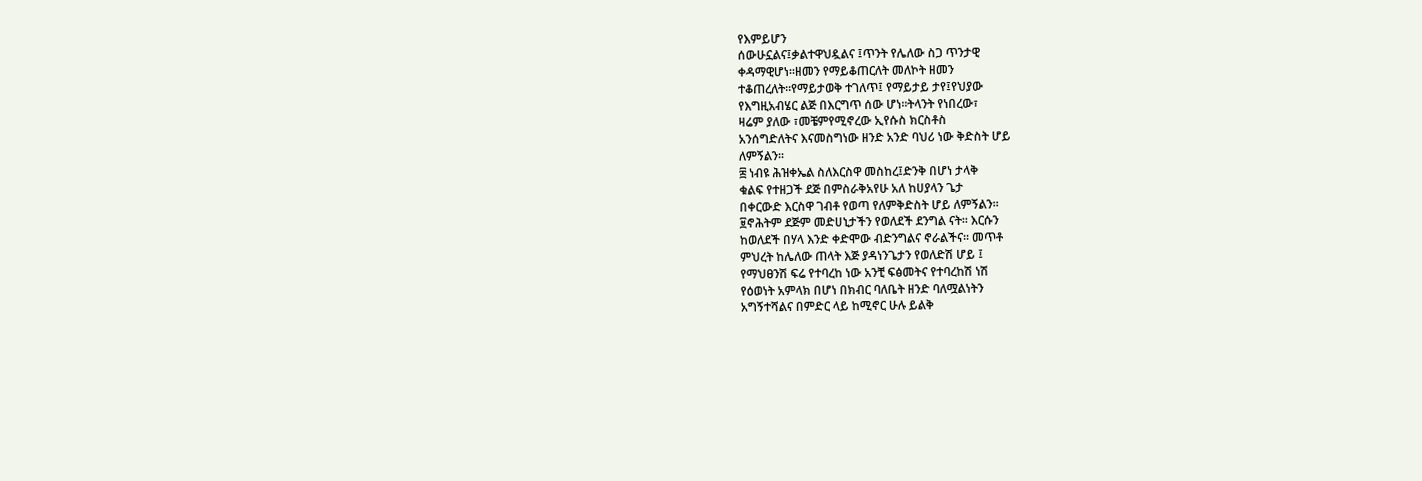የእምይሆን
ሰውሁኗልና፤ቃልተዋህዷልና ፤ጥንት የሌለው ስጋ ጥንታዊ
ቀዳማዊሆነ፡፡ዘመን የማይቆጠርለት መለኮት ዘመን
ተቆጠረለት፡፡የማይታወቅ ተገለጥ፤ የማይታይ ታየ፤የህያው
የእግዚአብሄር ልጅ በእርግጥ ሰው ሆነ፡፡ትላንት የነበረው፣
ዛሬም ያለው ፣መቼምየሚኖረው ኢየሱስ ክርስቶስ
አንሰግድለትና እናመስግነው ዘንድ አንድ ባህሪ ነው ቅድስት ሆይ
ለምኝልን፡፡
፰ ነብዩ ሕዝቀኤል ስለእርስዋ መስከረ፤ድንቅ በሆነ ታላቅ
ቁልፍ የተዘጋች ደጅ በምስራቅአየሁ አለ ከሀያላን ጌታ
በቀርውድ እርስዋ ገብቶ የወጣ የለምቅድስት ሆይ ለምኝልን፡፡
፱ኖሕትም ደጅም መድሀኒታችን የወለደች ደንግል ናት፡፡ እርሱን
ከወለደች በሃላ እንድ ቀድሞው ብድንግልና ኖራልችና፡፡ መጥቶ
ምህረት ከሌለው ጠላት እጅ ያዳነንጌታን የወለድሽ ሆይ ፤
የማህፀንሽ ፍሬ የተባረከ ነው አንቺ ፍፅመትና የተባረከሽ ነሽ
የዕወነት አምላክ በሆነ በክብር ባለቤት ዘንድ ባለሟልነትን
አግኝተሻልና በምድር ላይ ከሚኖር ሁሉ ይልቅ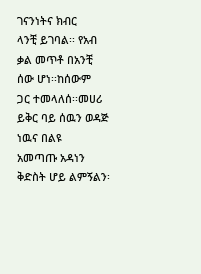ገናንነትና ክብር
ላንቺ ይገባል፡፡ የአብ ቃል መጥቶ በአንቺ ሰው ሆነ፡፡ከሰውም
ጋር ተመላለሰ፡፡መሀሪ ይቅር ባይ ሰዉን ወዳጅ ነዉና በልዩ
አመጣጡ አዳነን ቅድስት ሆይ ልምኝልን፡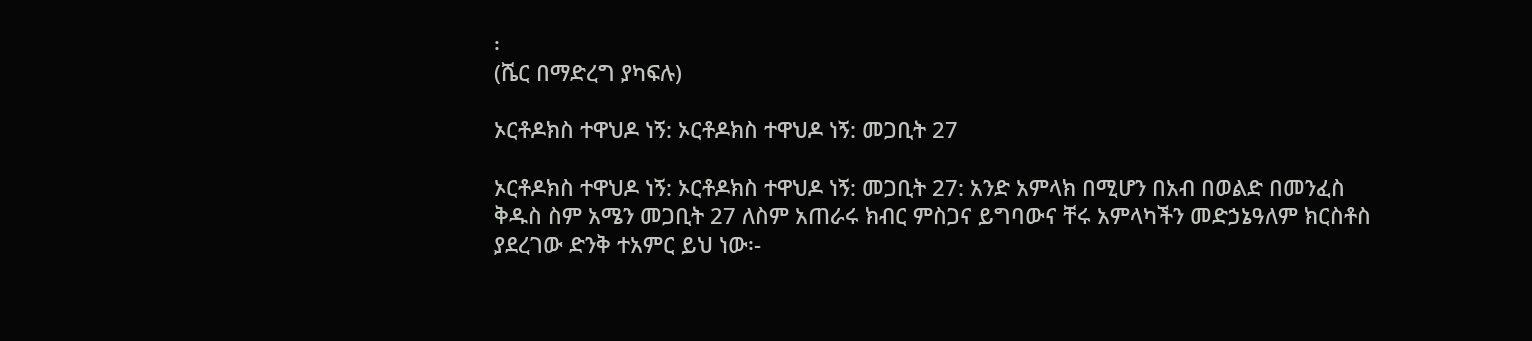፡
(ሼር በማድረግ ያካፍሉ)

ኦርቶዶክስ ተዋህዶ ነኝ: ኦርቶዶክስ ተዋህዶ ነኝ: መጋቢት 27

ኦርቶዶክስ ተዋህዶ ነኝ: ኦርቶዶክስ ተዋህዶ ነኝ: መጋቢት 27: አንድ አምላክ በሚሆን በአብ በወልድ በመንፈስ ቅዱስ ስም አሜን መጋቢት 27 ለስም አጠራሩ ክብር ምስጋና ይግባውና ቸሩ አምላካችን መድኃኔዓለም ክርስቶስ ያደረገው ድንቅ ተአምር ይህ ነው፡-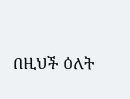በዚህች ዕለት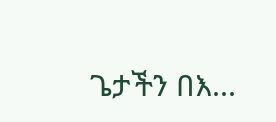ጌታችን በእ...